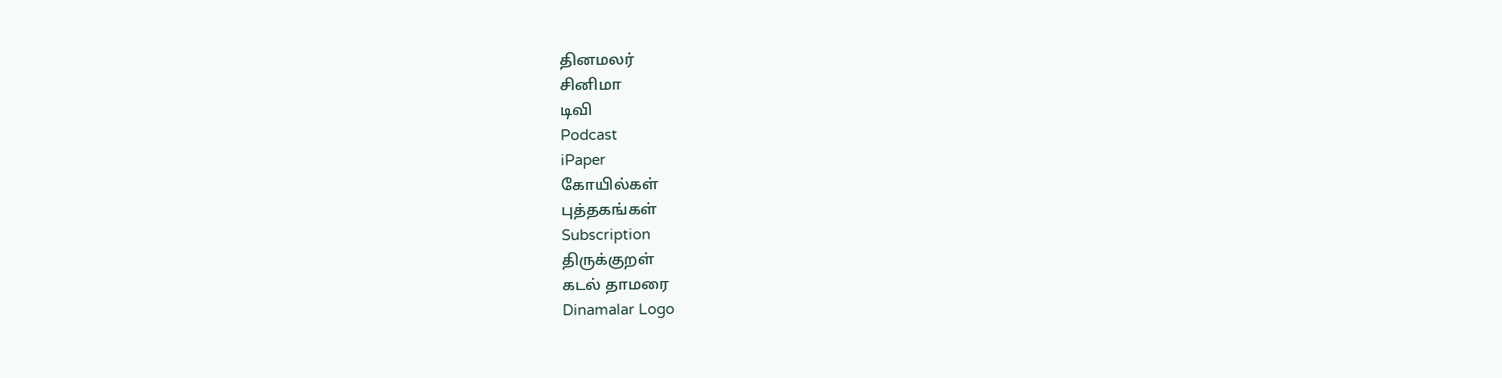தினமலர்
சினிமா
டிவி
Podcast
iPaper
கோயில்கள்
புத்தகங்கள்
Subscription
திருக்குறள்
கடல் தாமரை
Dinamalar Logo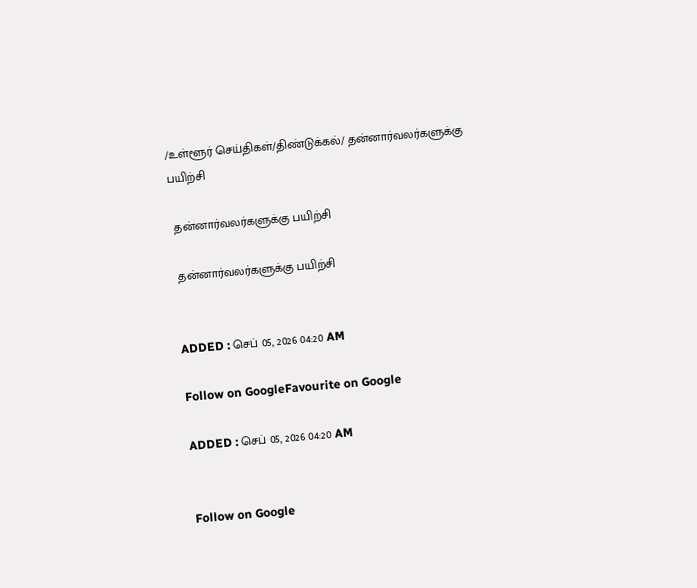/உள்ளூர் செய்திகள்/திண்டுக்கல்/ தன்னார்வலர்களுக்கு பயிற்சி

 தன்னார்வலர்களுக்கு பயிற்சி

 தன்னார்வலர்களுக்கு பயிற்சி


ADDED : செப் 05, 2026 04:20 AM

Follow on GoogleFavourite on Google

ADDED : செப் 05, 2026 04:20 AM


Follow on Google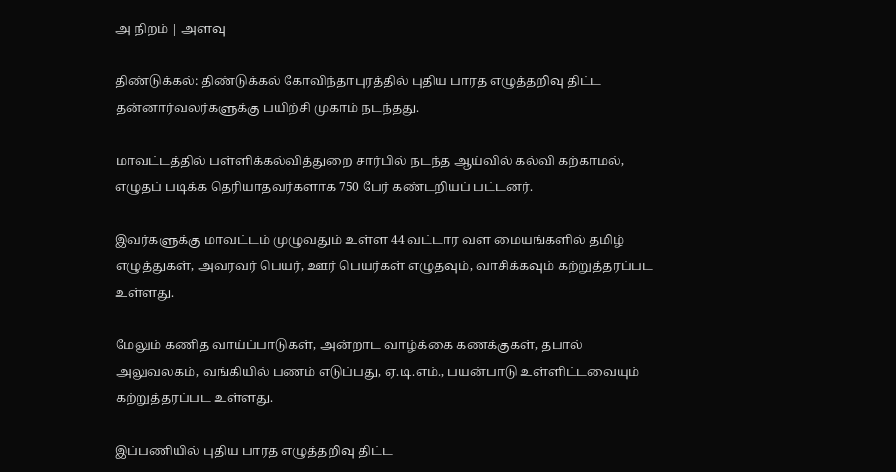அ நிறம் | அளவு

திண்டுக்கல்: திண்டுக்கல் கோவிந்தாபுரத்தில் புதிய பாரத எழுத்தறிவு திட்ட தன்னார்வலர்களுக்கு பயிற்சி முகாம் நடந்தது.

மாவட்டத்தில் பள்ளிக்கல்வித்துறை சார்பில் நடந்த ஆய்வில் கல்வி கற்காமல், எழுதப் படிக்க தெரியாதவர்களாக 750 பேர் கண்டறியப் பட்டனர்.

இவர்களுக்கு மாவட்டம் முழுவதும் உள்ள 44 வட்டார வள மையங்களில் தமிழ் எழுத்துகள், அவரவர் பெயர், ஊர் பெயர்கள் எழுதவும், வாசிக்கவும் கற்றுத்தரப்பட உள்ளது.

மேலும் கணித வாய்ப்பாடுகள், அன்றாட வாழ்க்கை கணக்குகள், தபால் அலுவலகம், வங்கியில் பணம் எடுப்பது, ஏ.டி.எம்., பயன்பாடு உள்ளிட்டவையும் கற்றுத்தரப்பட உள்ளது.

இப்பணியில் புதிய பாரத எழுத்தறிவு திட்ட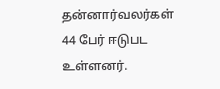தன்னார்வலர்கள் 44 பேர் ஈடுபட உள்ளனர்.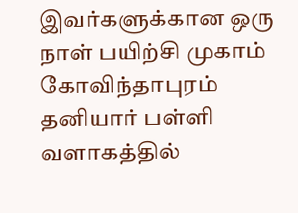இவர்களுக்கான ஒரு நாள் பயிற்சி முகாம் கோவிந்தாபுரம் தனியார் பள்ளி வளாகத்தில்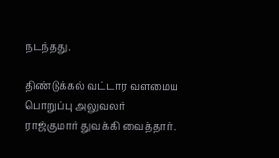நடந்தது.

திண்டுக்கல் வட்டார வளமைய பொறுப்பு அலுவலர் ராஜ்குமார் துவக்கி வைத்தார்.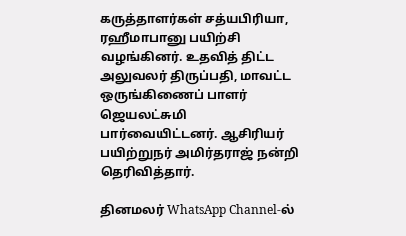கருத்தாளர்கள் சத்யபிரியா, ரஹீமாபானு பயிற்சி வழங்கினர். உதவித் திட்ட அலுவலர் திருப்பதி, மாவட்ட ஒருங்கிணைப் பாளர் ஜெயலட்சுமி பார்வையிட்டனர். ஆசிரியர் பயிற்றுநர் அமிர்தராஜ் நன்றி தெரிவித்தார்.

தினமலர் WhatsApp Channel-ல்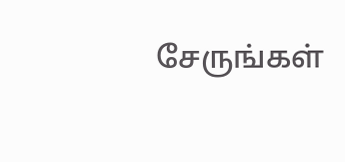சேருங்கள்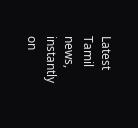Latest Tamil news, instantly on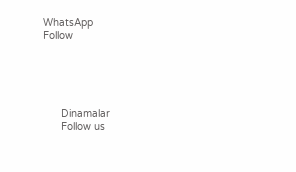WhatsApp
Follow





      Dinamalar
      Follow us